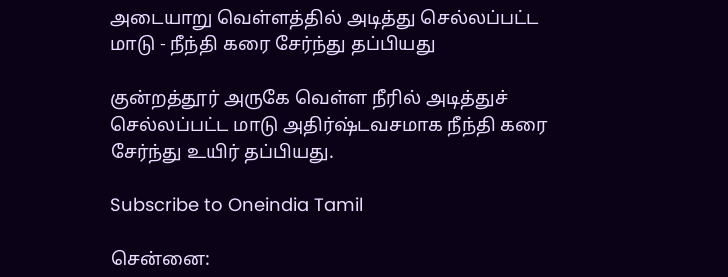அடையாறு வெள்ளத்தில் அடித்து செல்லப்பட்ட மாடு - நீந்தி கரை சேர்ந்து தப்பியது

குன்றத்தூர் அருகே வெள்ள நீரில் அடித்துச் செல்லப்பட்ட மாடு அதிர்ஷ்டவசமாக நீந்தி கரை சேர்ந்து உயிர் தப்பியது.

Subscribe to Oneindia Tamil

சென்னை: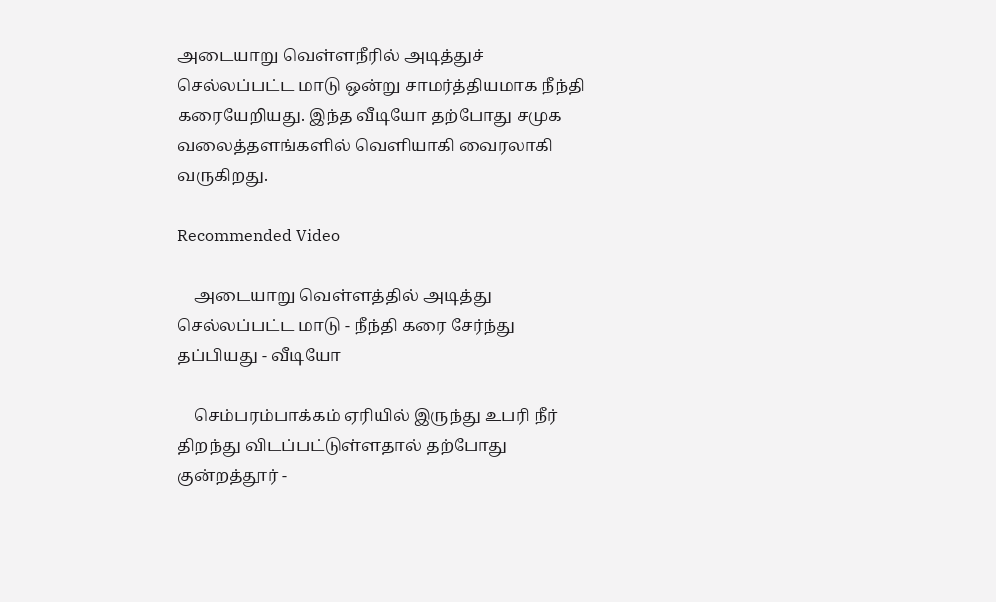அடையாறு வெள்ளநீரில் அடித்துச் செல்லப்பட்ட மாடு ஒன்று சாமர்த்தியமாக நீந்தி கரையேறியது. இந்த வீடியோ தற்போது சமுக வலைத்தளங்களில் வெளியாகி வைரலாகி வருகிறது.

Recommended Video

    அடையாறு வெள்ளத்தில் அடித்து செல்லப்பட்ட மாடு - நீந்தி கரை சேர்ந்து தப்பியது - வீடியோ

    செம்பரம்பாக்கம் ஏரியில் இருந்து உபரி நீர் திறந்து விடப்பட்டுள்ளதால் தற்போது குன்றத்தூர் -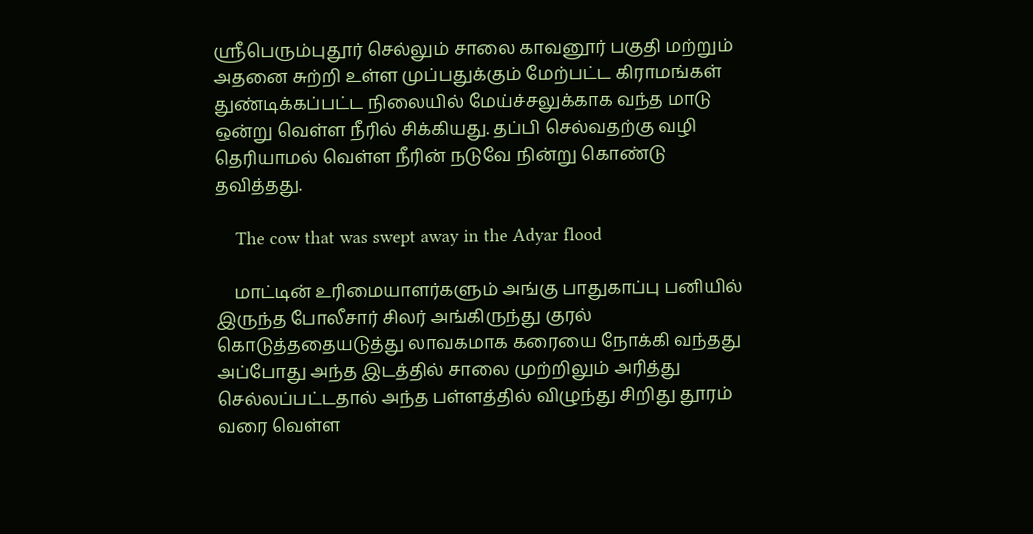ஸ்ரீபெரும்புதூர் செல்லும் சாலை காவனூர் பகுதி மற்றும் அதனை சுற்றி உள்ள முப்பதுக்கும் மேற்பட்ட கிராமங்கள் துண்டிக்கப்பட்ட நிலையில் மேய்ச்சலுக்காக வந்த மாடு ஒன்று வெள்ள நீரில் சிக்கியது. தப்பி செல்வதற்கு வழி தெரியாமல் வெள்ள நீரின் நடுவே நின்று கொண்டு தவித்தது.

    The cow that was swept away in the Adyar flood

    மாட்டின் உரிமையாளர்களும் அங்கு பாதுகாப்பு பனியில் இருந்த போலீசார் சிலர் அங்கிருந்து குரல் கொடுத்ததையடுத்து லாவகமாக கரையை நோக்கி வந்தது அப்போது அந்த இடத்தில் சாலை முற்றிலும் அரித்து செல்லப்பட்டதால் அந்த பள்ளத்தில் விழுந்து சிறிது தூரம் வரை வெள்ள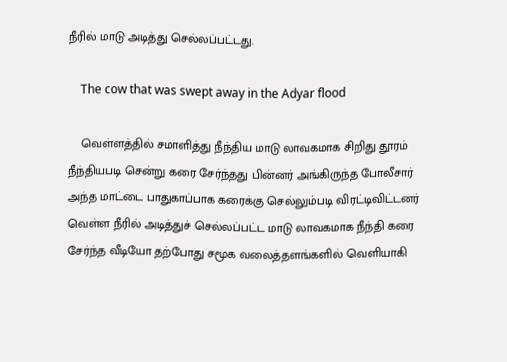நீரில் மாடு அடித்து செல்லப்பட்டது.

    The cow that was swept away in the Adyar flood

    வெள்ளத்தில் சமாளித்து நீந்திய மாடு லாவகமாக சிறிது தூரம் நீந்தியபடி சென்று கரை சேர்ந்தது பின்னர் அங்கிருந்த போலீசார் அந்த மாட்டை பாதுகாப்பாக கரைக்கு செல்லும்படி விரட்டிவிட்டனர் வெள்ள நீரில் அடித்துச் செல்லப்பட்ட மாடு லாவகமாக நீந்தி கரை சேர்ந்த வீடியோ தற்போது சமூக வலைத்தளங்களில் வெளியாகி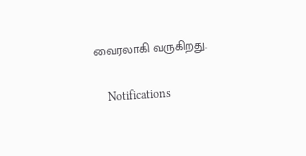வைரலாகி வருகிறது.

    Notifications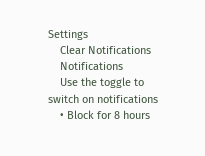Settings
    Clear Notifications
    Notifications
    Use the toggle to switch on notifications
    • Block for 8 hours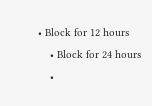• Block for 12 hours
    • Block for 24 hours
    •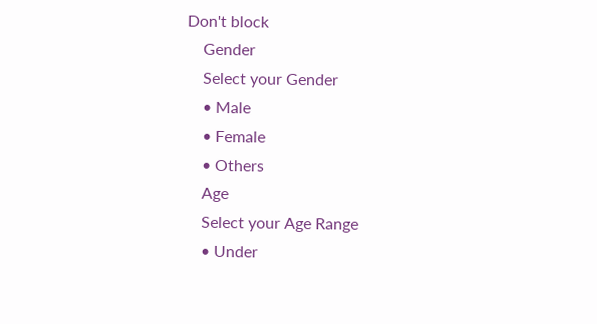Don't block
    Gender
    Select your Gender
    • Male
    • Female
    • Others
    Age
    Select your Age Range
    • Under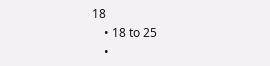18
    • 18 to 25
    •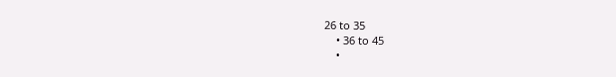26 to 35
    • 36 to 45
    •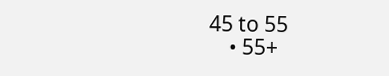45 to 55
    • 55+